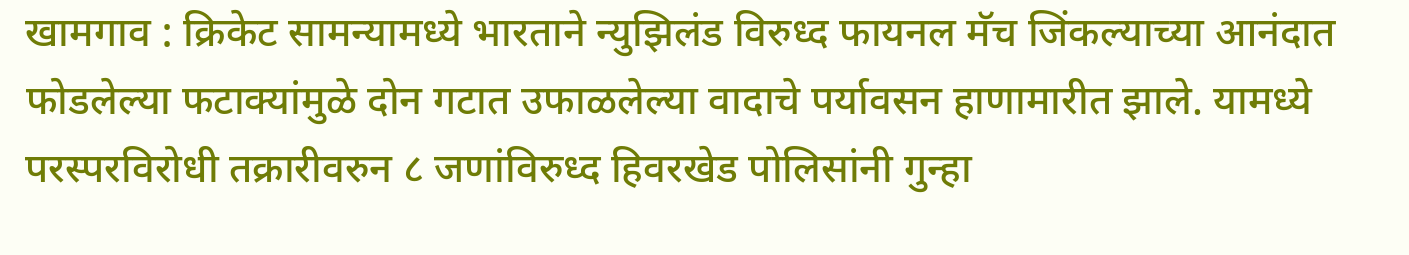खामगाव : क्रिकेट सामन्यामध्ये भारताने न्युझिलंड विरुध्द फायनल मॅच जिंकल्याच्या आनंदात फोडलेल्या फटाक्यांमुळे दोन गटात उफाळलेल्या वादाचे पर्यावसन हाणामारीत झाले. यामध्ये परस्परविरोधी तक्रारीवरुन ८ जणांविरुध्द हिवरखेड पोलिसांनी गुन्हा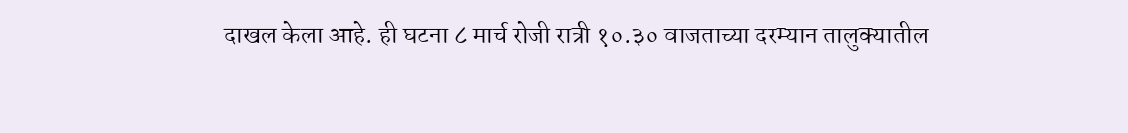दाखल केला आहे. ही घटना ८ मार्च रोजी रात्री १०.३० वाजताच्या दरम्यान तालुक्यातील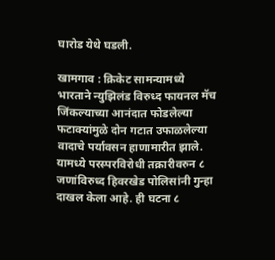घारोड येथे घडली.

खामगाव : क्रिकेट सामन्यामध्ये भारताने न्युझिलंड विरुध्द फायनल मॅच जिंकल्याच्या आनंदात फोडलेल्या फटाक्यांमुळे दोन गटात उफाळलेल्या वादाचे पर्यावसन हाणामारीत झाले. यामध्ये परस्परविरोधी तक्रारीवरुन ८ जणांविरुध्द हिवरखेड पोलिसांनी गुन्हा दाखल केला आहे. ही घटना ८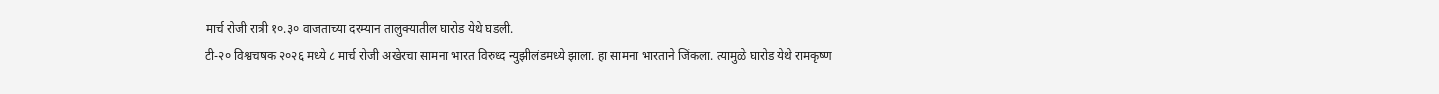मार्च रोजी रात्री १०.३० वाजताच्या दरम्यान तालुक्यातील घारोड येथे घडली.
टी-२० विश्वचषक २०२६ मध्ये ८ मार्च रोजी अखेरचा सामना भारत विरुध्द न्युझीलंडमध्ये झाला. हा सामना भारताने जिंकला. त्यामुळे घारोड येथे रामकृष्ण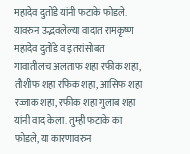महादेव दुतोंडे यांनी फटाके फोडले. यावरुन उद्भवलेल्या वादात रामकृष्ण महादेव दुतोंडे व इतरांसोबत गावातीलच अलताफ शहा रफीक शहा, तौशीफ शहा रफिक शहा, आसिफ शहा रज्जाक शहा, रफीक शहा गुलाब शहा यांनी वाद केला. तुम्ही फटाके का फोडले, या कारणावरुन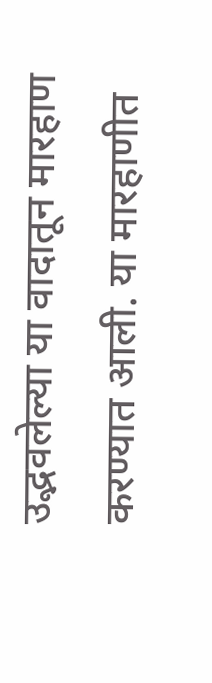उद्भवलेल्या या वादातून मारहाण करण्यात आली. या मारहाणीत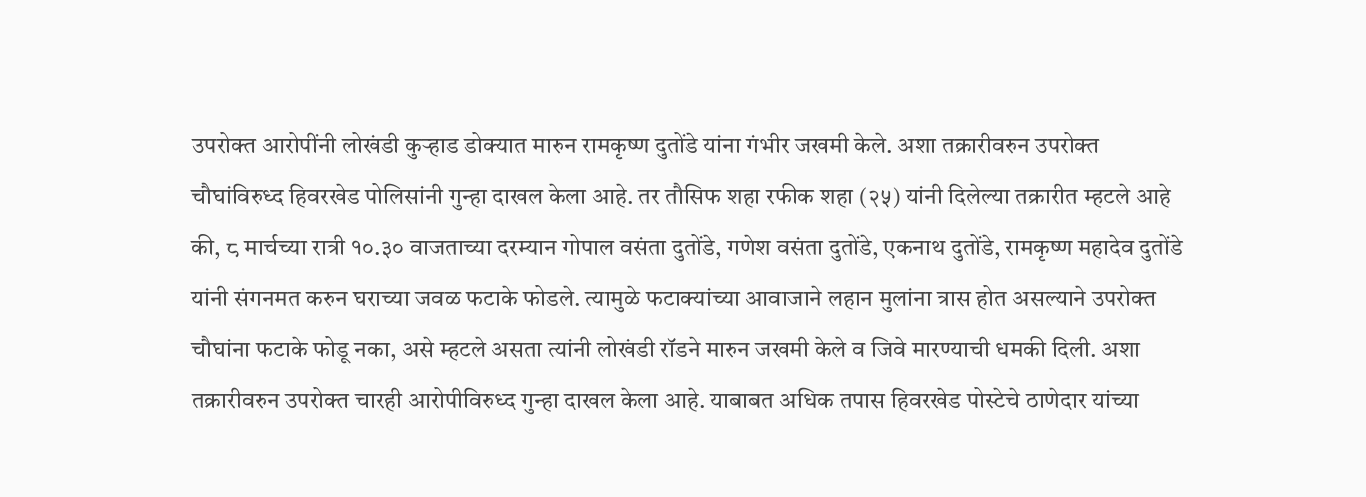उपरोक्त आरोपींनी लोखंडी कुऱ्हाड डोक्यात मारुन रामकृष्ण दुतोंडे यांना गंभीर जखमी केले. अशा तक्रारीवरुन उपरोक्त चौघांविरुध्द हिवरखेड पोलिसांनी गुन्हा दाखल केला आहे. तर तौसिफ शहा रफीक शहा (२५) यांनी दिलेल्या तक्रारीत म्हटले आहे की, ८ मार्चच्या रात्री १०.३० वाजताच्या दरम्यान गोपाल वसंता दुतोंडे, गणेश वसंता दुतोंडे, एकनाथ दुतोंडे, रामकृष्ण महादेव दुतोंडे यांनी संगनमत करुन घराच्या जवळ फटाके फोडले. त्यामुळे फटाक्यांच्या आवाजाने लहान मुलांना त्रास होत असल्याने उपरोक्त चौघांना फटाके फोडू नका, असे म्हटले असता त्यांनी लोखंडी रॉडने मारुन जखमी केले व जिवे मारण्याची धमकी दिली. अशा तक्रारीवरुन उपरोक्त चारही आरोपीविरुध्द गुन्हा दाखल केला आहे. याबाबत अधिक तपास हिवरखेड पोस्टेचे ठाणेदार यांच्या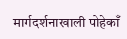मार्गदर्शनाखाली पोहेकाँ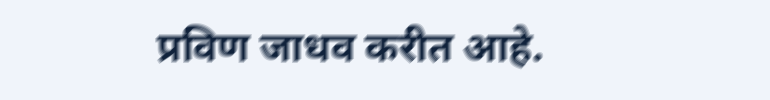प्रविण जाधव करीत आहे.